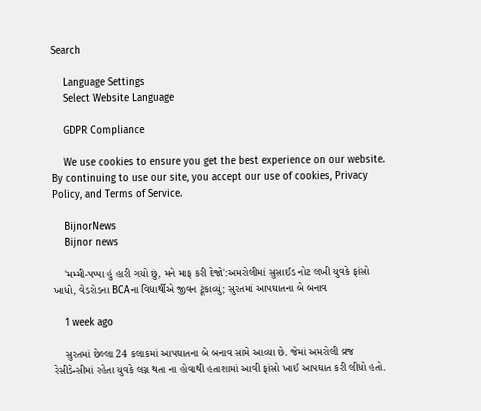Search

    Language Settings
    Select Website Language

    GDPR Compliance

    We use cookies to ensure you get the best experience on our website. By continuing to use our site, you accept our use of cookies, Privacy Policy, and Terms of Service.

    BijnorNews
    Bijnor news

    'મમ્મી-પપ્પા હું હારી ગયો છું, મને માફ કરી દેજો':અમરોલીમાં સુસાઈડ નોટ લખી યુવકે ફાંસો ખાધો, વેડરોડના BCAના વિદ્યાર્થીએ જીવન ટૂંકાવ્યું; સુરતમાં આપઘાતના બે બનાવ

    1 week ago

    સુરતમાં છેલ્લા 24 કલાકમાં આપઘાતના બે બનાવ સામે આવ્યા છે. જેમાં અમરોલી વ્રજ રેસીડેન્સીમાં રહેતા યુવકે લગ્ન થતા ના હોવાથી હતાશામાં આવી ફાંસો ખાઈ આપઘાત કરી લીધો હતો.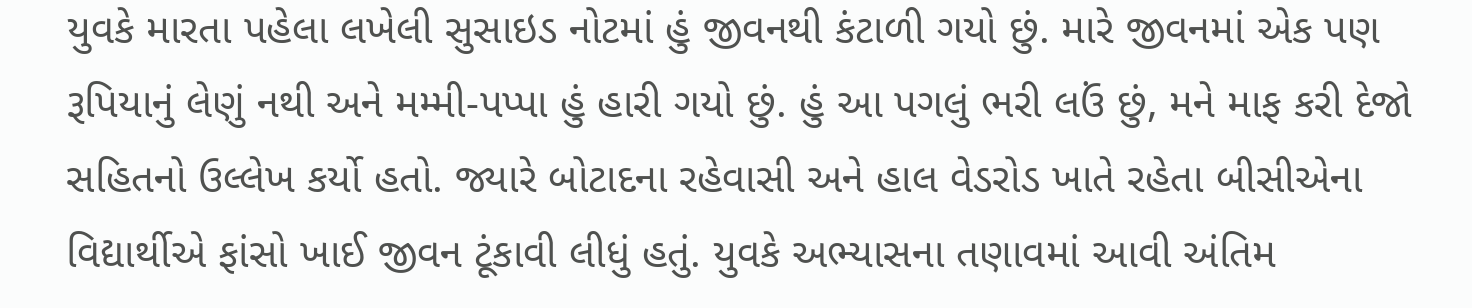યુવકે મારતા પહેલા લખેલી સુસાઇડ નોટમાં હું જીવનથી કંટાળી ગયો છું. મારે જીવનમાં એક પણ રૂપિયાનું લેણું નથી અને મમ્મી-પપ્પા હું હારી ગયો છું. હું આ પગલું ભરી લઉં છું, મને માફ કરી દેજો સહિતનો ઉલ્લેખ કર્યો હતો. જ્યારે બોટાદના રહેવાસી અને હાલ વેડરોડ ખાતે રહેતા બીસીએના વિદ્યાર્થીએ ફાંસો ખાઈ જીવન ટૂંકાવી લીધું હતું. યુવકે અભ્યાસના તણાવમાં આવી અંતિમ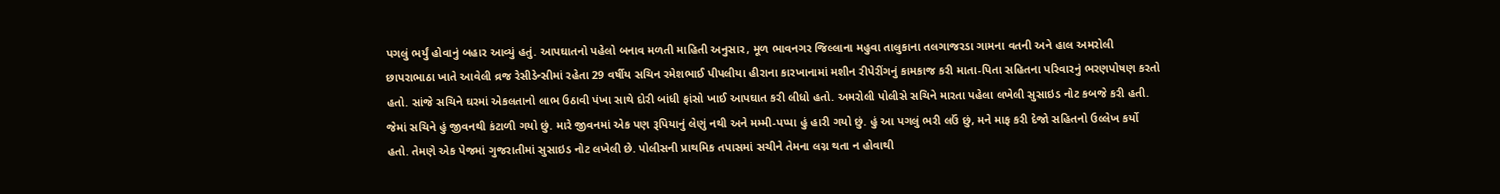પગલું ભર્યું હોવાનું બહાર આવ્યું હતું. આપઘાતનો પહેલો બનાવ મળતી માહિતી અનુસાર, મૂળ ભાવનગર જિલ્લાના મહુવા તાલુકાના તલગાજરડા ગામના વતની અને હાલ અમરોલી છાપરાભાઠા ખાતે આવેલી વ્રજ રેસીડેન્સીમાં રહેતા 29 વર્ષીય સચિન રમેશભાઈ પીપલીયા હીરાના કારખાનામાં મશીન રીપેરીંગનું કામકાજ કરી માતા-પિતા સહિતના પરિવારનું ભરણપોષણ કરતો હતો. સાંજે સચિને ઘરમાં એકલતાનો લાભ ઉઠાવી પંખા સાથે દોરી બાંધી ફાંસો ખાઈ આપઘાત કરી લીધો હતો. અમરોલી પોલીસે સચિને મારતા પહેલા લખેલી સુસાઇડ નોટ કબજે કરી હતી. જેમાં સચિને હું જીવનથી કંટાળી ગયો છું. મારે જીવનમાં એક પણ રૂપિયાનું લેણું નથી અને મમ્મી-પપ્પા હું હારી ગયો છું. હું આ પગલું ભરી લઉં છું, મને માફ કરી દેજો સહિતનો ઉલ્લેખ કર્યો હતો. તેમણે એક પેજમાં ગુજરાતીમાં સુસાઇડ નોટ લખેલી છે. પોલીસની પ્રાથમિક તપાસમાં સચીને તેમના લગ્ન થતા ન હોવાથી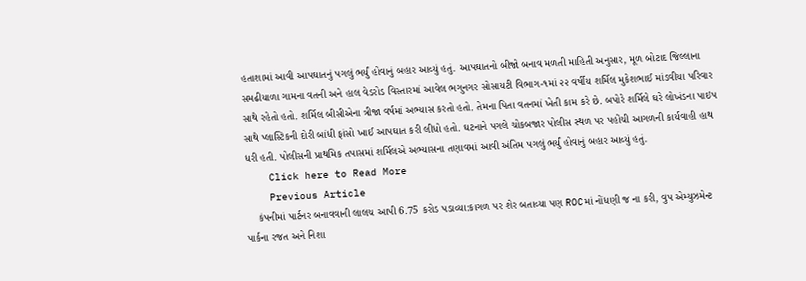હતાશામાં આવી આપઘાતનું પગલું ભર્યું હોવાનું બહાર આવ્યું હતું. આપઘાતનો બીજો બનાવ મળતી માહિતી અનુસાર, મૂળ બોટાદ જિલ્લાના સમઢીયાળા ગામના વતની અને હાલ વેડરોડ વિસ્તારમાં આવેલ ભગુનગર સોસાયટી વિભાગ-૧માં ૨૨ વર્ષીય શર્મિલ મુકેશભાઈ માંડવીયા પરિવાર સાથે રહેતો હતો. શર્મિલ બીસીએના ત્રીજા વર્ષમાં અભ્યાસ કરતો હતો. તેમના પિતા વતનમાં ખેતી કામ કરે છે. બપોરે શર્મિલે ઘરે લોખંડના પાઇપ સાથે પ્લાસ્ટિકની દોરી બાંધી ફાંસો ખાઈ આપઘાત કરી લીધો હતો. ઘટનાને પગલે ચોકબજાર પોલીસ સ્થળ પર પહોંચી આગળની કાર્યવાહી હાથ ધરી હતી. પોલીસની પ્રાથમિક તપાસમાં શર્મિલએ અભ્યાસના તણાવમાં આવી અંતિમ પગલું ભર્યું હોવાનું બહાર આવ્યું હતું.
    Click here to Read More
    Previous Article
    કંપનીમાં પાર્ટનર બનાવવાની લાલચ આપી 6.75 કરોડ પડાવ્યા:કાગળ પર શેર બતાવ્યા પણ ROCમાં નોંધણી જ ના કરી, વુપ એમ્યુઝમેન્ટ પાર્કના રજત અને નિશા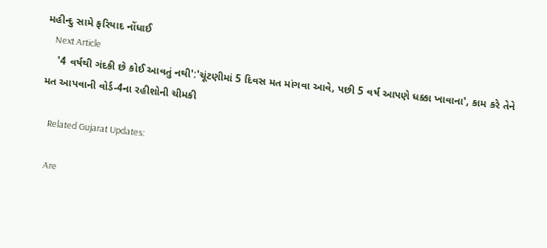મહીન્દુ સામે ફરિયાદ નોંધાઈ
    Next Article
    '4 વર્ષથી ગંદકી છે કોઈ આવતું નથી':'ચૂંટણીમાં 5 દિવસ મત માંગવા આવે, પછી 5 વર્ષ આપણે ધક્કા ખાવાના', કામ કરે તેને મત આપવાની વોર્ડ-4ના રહીશોની ચીમકી

    Related Gujarat Updates:

    Are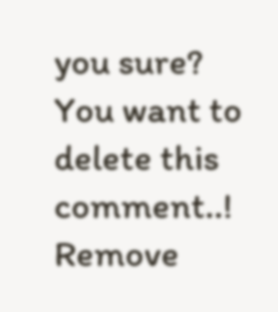you sure? You want to delete this comment..! Remove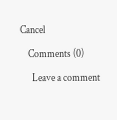Cancel

    Comments (0)

      Leave a comment